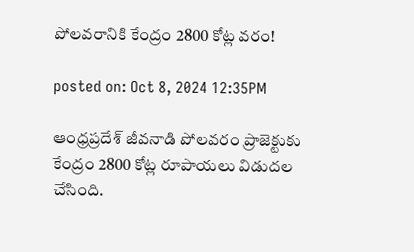పోలవరానికి కేంద్రం 2800 కోట్ల వరం!

posted on: Oct 8, 2024 12:35PM

ఆంధ్రప్రదేశ్ జీవనాడి పోలవరం ప్రాజెక్టుకు కేంద్రం 2800 కోట్ల రూపాయలు విడుదల చేసింది.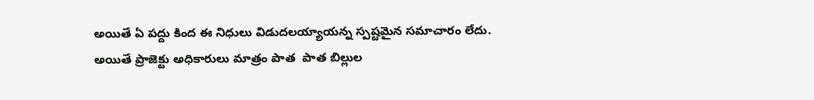అయితే ఏ పద్దు కింద ఈ నిధులు విడుదలయ్యాయన్న స్పష్టమైన సమాచారం లేదు. అయితే ప్రాజెక్టు అధికారులు మాత్రం పాత  పాత బిల్లుల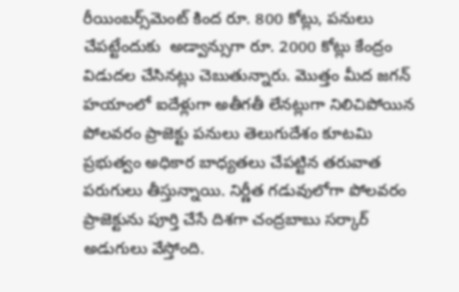రీయింబర్స్‌మెంట్ కింద రూ. 800 కోట్లు, పనులు చేపట్టేందుకు  అడ్వాన్సుగా రూ. 2000 కోట్లు కేంద్రం విడుదల చేసినట్లు చెబుతున్నారు. మొత్తం మీద జగన్ హయాంలో ఐదేళ్లుగా అతీగతీ లేనట్లుగా నిలిచిపోయిన పోలవరం ప్రాజెక్టు పనులు తెలుగుదేశం కూటమి ప్రభుత్వం అధికార బాధ్యతలు చేపట్టిన తరువాత పరుగులు తీస్తున్నాయి. నిర్ణీత గడువులోగా పోలవరం ప్రాజెక్టును పూర్తి చేసే దిశగా చంద్రబాబు సర్కార్ అడుగులు వేస్తోంది.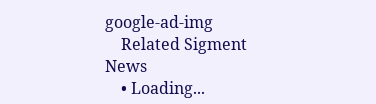google-ad-img
    Related Sigment News
    • Loading...